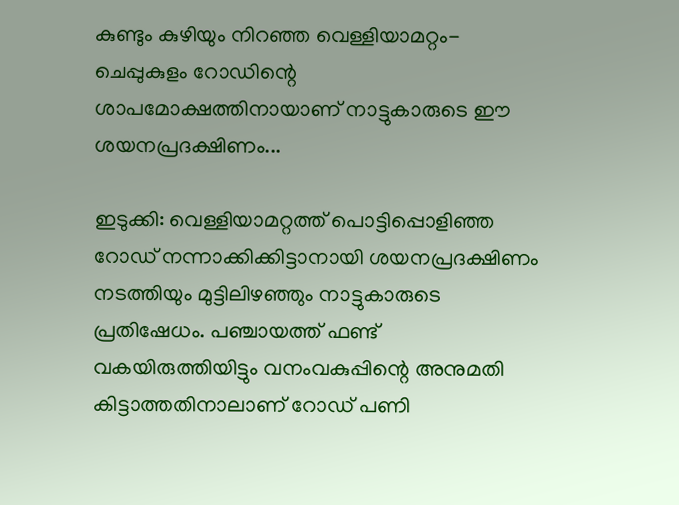കുണ്ടും കുഴിയും നിറഞ്ഞ വെള്ളിയാമറ്റം- ചെപ്പുകുളം റോഡിന്റെ ശാപമോക്ഷത്തിനായാണ് നാട്ടുകാരുടെ ഈ ശയനപ്രദക്ഷിണം...

ഇടുക്കി: വെള്ളിയാമറ്റത്ത് പൊട്ടിപ്പൊളിഞ്ഞ റോഡ് നന്നാക്കിക്കിട്ടാനായി ശയനപ്രദക്ഷിണം നടത്തിയും മുട്ടിലിഴഞ്ഞും നാട്ടുകാരുടെ പ്രതിഷേധം. പഞ്ചായത്ത് ഫണ്ട് വകയിരുത്തിയിട്ടും വനംവകുപ്പിന്റെ അനുമതി കിട്ടാത്തതിനാലാണ് റോഡ് പണി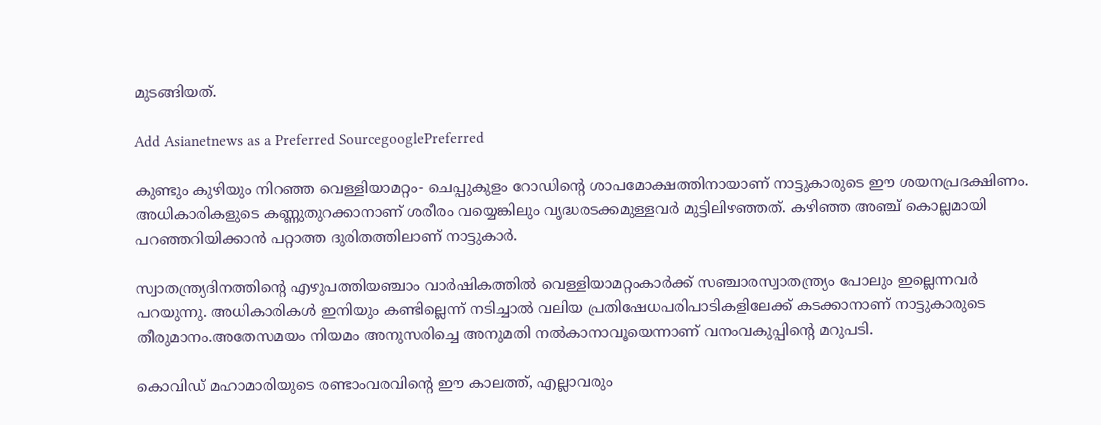മുടങ്ങിയത്.

Add Asianetnews as a Preferred SourcegooglePreferred

കുണ്ടും കുഴിയും നിറഞ്ഞ വെള്ളിയാമറ്റം- ചെപ്പുകുളം റോഡിന്റെ ശാപമോക്ഷത്തിനായാണ് നാട്ടുകാരുടെ ഈ ശയനപ്രദക്ഷിണം. അധികാരികളുടെ കണ്ണുതുറക്കാനാണ് ശരീരം വയ്യെങ്കിലും വൃദ്ധരടക്കമുള്ളവര്‍ മുട്ടിലിഴഞ്ഞത്. കഴിഞ്ഞ അഞ്ച് കൊല്ലമായി പറഞ്ഞറിയിക്കാൻ പറ്റാത്ത ദുരിതത്തിലാണ് നാട്ടുകാര്‍.

സ്വാതന്ത്ര്യദിനത്തിന്റെ എഴുപത്തിയഞ്ചാം വാര്‍ഷികത്തിൽ വെള്ളിയാമറ്റംകാര്‍ക്ക് സഞ്ചാരസ്വാതന്ത്ര്യം പോലും ഇല്ലെന്നവര്‍‍ പറയുന്നു. അധികാരികൾ ഇനിയും കണ്ടില്ലെന്ന് നടിച്ചാൽ വലിയ പ്രതിഷേധപരിപാടികളിലേക്ക് കടക്കാനാണ് നാട്ടുകാരുടെ തീരുമാനം.അതേസമയം നിയമം അനുസരിച്ചെ അനുമതി നൽകാനാവൂയെന്നാണ് വനംവകുപ്പിന്റെ മറുപടി.

കൊവിഡ് മഹാമാരിയുടെ രണ്ടാംവരവിന്റെ ഈ കാലത്ത്, എല്ലാവരും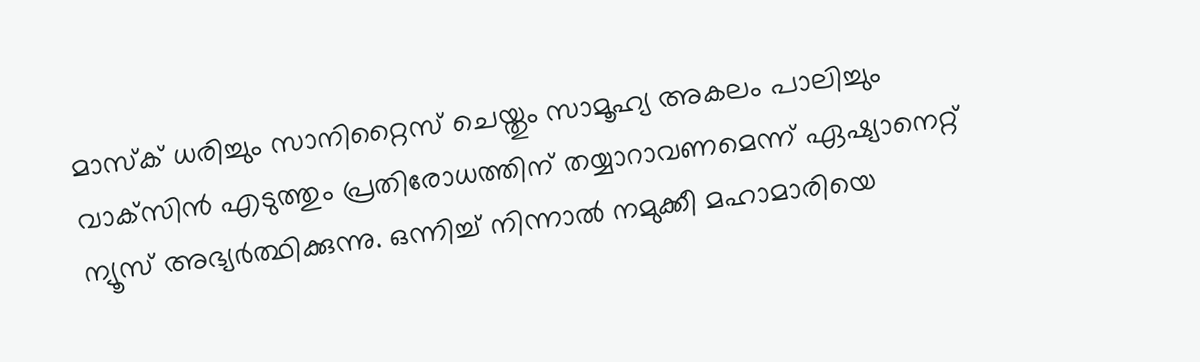മാസ്‌ക് ധരിച്ചും സാനിറ്റൈസ് ചെയ്തും സാമൂഹ്യ അകലം പാലിച്ചും വാക്‌സിന്‍ എടുത്തും പ്രതിരോധത്തിന് തയ്യാറാവണമെന്ന് ഏഷ്യാനെറ്റ് ന്യൂസ് അഭ്യര്‍ത്ഥിക്കുന്നു. ഒന്നിച്ച് നിന്നാല്‍ നമുക്കീ മഹാമാരിയെ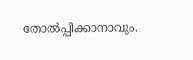തോല്‍പ്പിക്കാനാവും.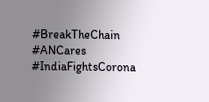#BreakTheChain #ANCares #IndiaFightsCorona